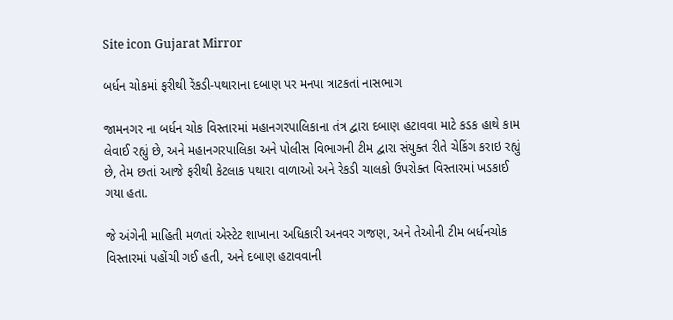Site icon Gujarat Mirror

બર્ધન ચોકમાં ફરીથી રેંકડી-પથારાના દબાણ પર મનપા ત્રાટકતાં નાસભાગ

જામનગર ના બર્ધન ચોક વિસ્તારમાં મહાનગરપાલિકાના તંત્ર દ્વારા દબાણ હટાવવા માટે કડક હાથે કામ લેવાઈ રહ્યું છે, અને મહાનગરપાલિકા અને પોલીસ વિભાગની ટીમ દ્વારા સંયુક્ત રીતે ચેકિંગ કરાઇ રહ્યું છે, તેમ છતાં આજે ફરીથી કેટલાક પથારા વાળાઓ અને રેકડી ચાલકો ઉપરોક્ત વિસ્તારમાં ખડકાઈ ગયા હતા.

જે અંગેની માહિતી મળતાં એસ્ટેટ શાખાના અધિકારી અનવર ગજણ, અને તેઓની ટીમ બર્ધનચોક વિસ્તારમાં પહોંચી ગઈ હતી, અને દબાણ હટાવવાની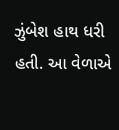ઝુંબેશ હાથ ધરી હતી. આ વેળાએ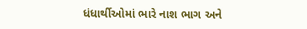ધંધાર્થીઓમાં ભારે નાશ ભાગ અને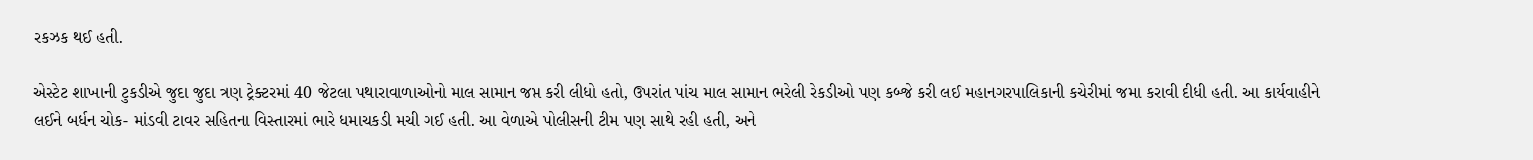રકઝક થઈ હતી.

એસ્ટેટ શાખાની ટુકડીએ જુદા જુદા ત્રણ ટ્રેક્ટરમાં 40 જેટલા પથારાવાળાઓનો માલ સામાન જપ્ત કરી લીધો હતો, ઉપરાંત પાંચ માલ સામાન ભરેલી રેકડીઓ પણ કબ્જે કરી લઈ મહાનગરપાલિકાની કચેરીમાં જમા કરાવી દીધી હતી. આ કાર્યવાહીને લઈને બર્ધન ચોક- માંડવી ટાવર સહિતના વિસ્તારમાં ભારે ધમાચકડી મચી ગઈ હતી. આ વેળાએ પોલીસની ટીમ પણ સાથે રહી હતી, અને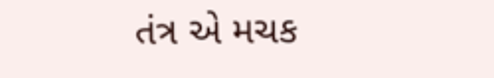તંત્ર એ મચક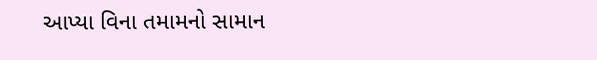આપ્યા વિના તમામનો સામાન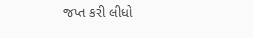જપ્ત કરી લીધો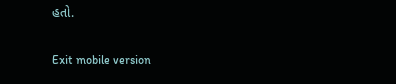હતો.

Exit mobile version